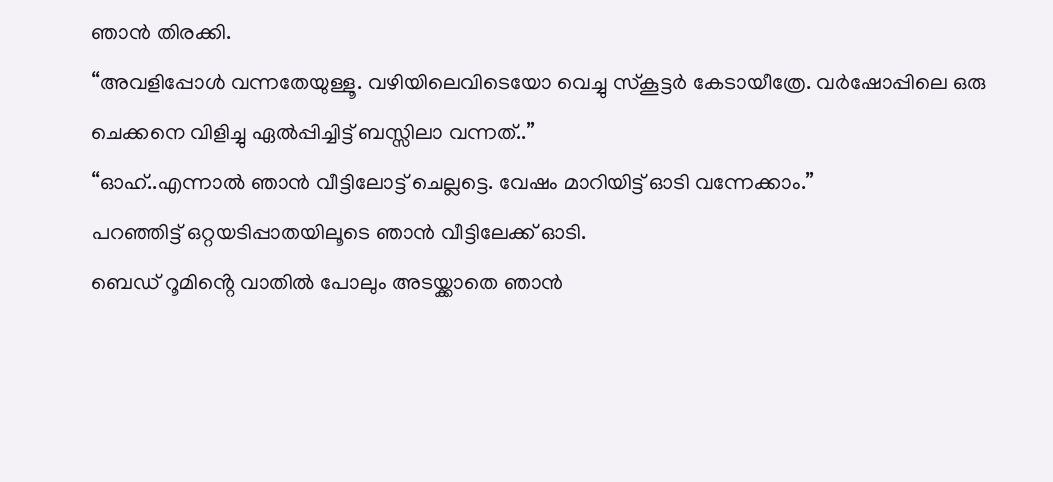ഞാൻ തിരക്കി.
“അവളിപ്പോൾ വന്നതേയുള്ളൂ. വഴിയിലെവിടെയോ വെച്ചു സ്കൂട്ടർ കേടായീത്രേ. വർഷോപ്പിലെ ഒരു ചെക്കനെ വിളിച്ചു ഏൽപ്പിച്ചിട്ട് ബസ്സിലാ വന്നത്..”
“ഓഹ്..എന്നാൽ ഞാൻ വീട്ടിലോട്ട് ചെല്ലട്ടെ. വേഷം മാറിയിട്ട് ഓടി വന്നേക്കാം.”
പറഞ്ഞിട്ട് ഒറ്റയടിപ്പാതയിലൂടെ ഞാൻ വീട്ടിലേക്ക് ഓടി.
ബെഡ് റൂമിൻ്റെ വാതിൽ പോലും അടയ്ക്കാതെ ഞാൻ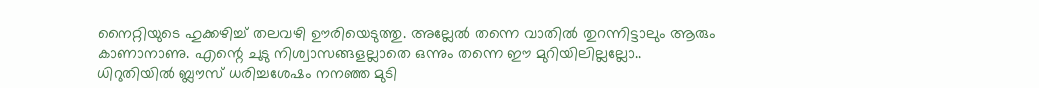നൈറ്റിയുടെ ഹുക്കഴിച്ച് തലവഴി ഊരിയെടുത്തു. അല്ലേൽ തന്നെ വാതിൽ തുറന്നിട്ടാലും ആരും കാണാനാണു. എന്റെ ചുടു നിശ്വാസങ്ങളല്ലാതെ ഒന്നും തന്നെ ഈ മുറിയിലില്ലല്ലോ..
ധിറുതിയിൽ ബ്ലൗസ് ധരിച്ചശേഷം നനഞ്ഞ മുടി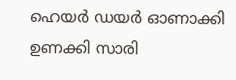ഹെയർ ഡയർ ഓണാക്കി ഉണക്കി സാരി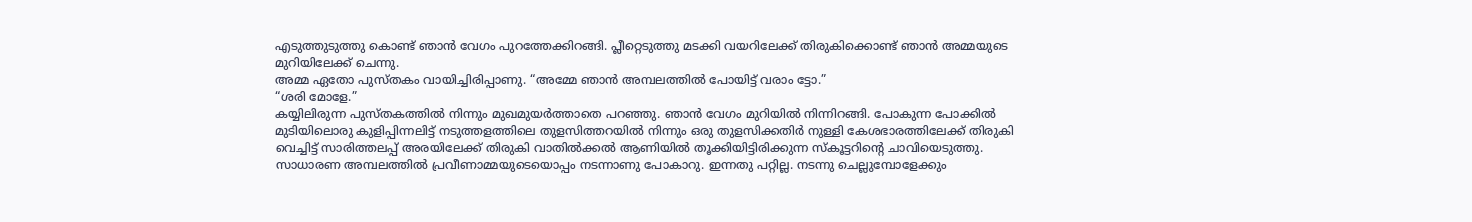എടുത്തുടുത്തു കൊണ്ട് ഞാൻ വേഗം പുറത്തേക്കിറങ്ങി. പ്ലീറ്റെടുത്തു മടക്കി വയറിലേക്ക് തിരുകിക്കൊണ്ട് ഞാൻ അമ്മയുടെ മുറിയിലേക്ക് ചെന്നു.
അമ്മ ഏതോ പുസ്തകം വായിച്ചിരിപ്പാണു. “അമ്മേ ഞാൻ അമ്പലത്തിൽ പോയിട്ട് വരാം ട്ടോ.”
“ശരി മോളേ.”
കയ്യിലിരുന്ന പുസ്തകത്തിൽ നിന്നും മുഖമുയർത്താതെ പറഞ്ഞു. ഞാൻ വേഗം മുറിയിൽ നിന്നിറങ്ങി. പോകുന്ന പോക്കിൽ മുടിയിലൊരു കുളിപ്പിന്നലിട്ട് നടുത്തളത്തിലെ തുളസിത്തറയിൽ നിന്നും ഒരു തുളസിക്കതിർ നുള്ളി കേശഭാരത്തിലേക്ക് തിരുകി വെച്ചിട്ട് സാരിത്തലപ്പ് അരയിലേക്ക് തിരുകി വാതിൽക്കൽ ആണിയിൽ തൂക്കിയിട്ടിരിക്കുന്ന സ്കൂട്ടറിന്റെ ചാവിയെടുത്തു.
സാധാരണ അമ്പലത്തിൽ പ്രവീണാമ്മയുടെയൊപ്പം നടന്നാണു പോകാറു. ഇന്നതു പറ്റില്ല. നടന്നു ചെല്ലുമ്പോളേക്കും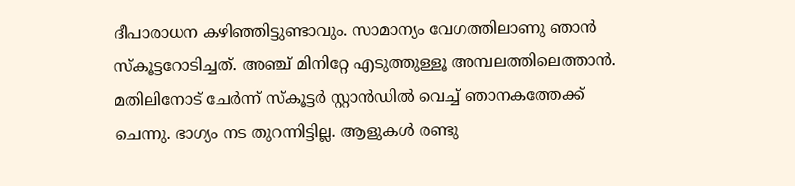ദീപാരാധന കഴിഞ്ഞിട്ടുണ്ടാവും. സാമാന്യം വേഗത്തിലാണു ഞാൻ സ്കൂട്ടറോടിച്ചത്. അഞ്ച് മിനിറ്റേ എടുത്തുള്ളൂ അമ്പലത്തിലെത്താൻ. മതിലിനോട് ചേർന്ന് സ്കൂട്ടർ സ്റ്റാൻഡിൽ വെച്ച് ഞാനകത്തേക്ക് ചെന്നു. ഭാഗ്യം നട തുറന്നിട്ടില്ല. ആളുകൾ രണ്ടു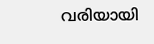വരിയായി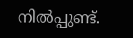നിൽപ്പുണ്ട്.